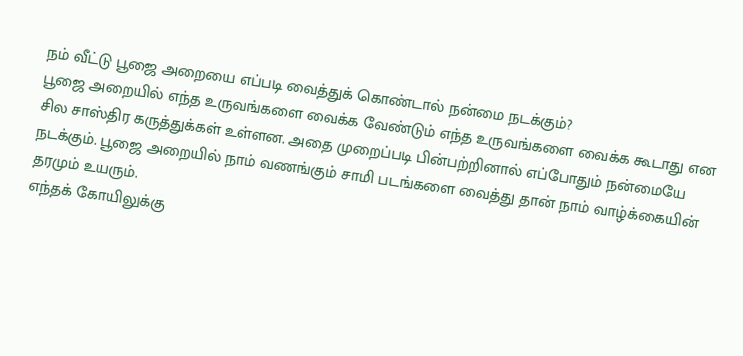நம் வீட்டு பூஜை அறையை எப்படி வைத்துக் கொண்டால் நன்மை நடக்கும்?
பூஜை அறையில் எந்த உருவங்களை வைக்க வேண்டும் எந்த உருவங்களை வைக்க கூடாது என சில சாஸ்திர கருத்துக்கள் உள்ளன. அதை முறைப்படி பின்பற்றினால் எப்போதும் நன்மையே நடக்கும். பூஜை அறையில் நாம் வணங்கும் சாமி படங்களை வைத்து தான் நாம் வாழ்க்கையின் தரமும் உயரும்.
எந்தக் கோயிலுக்கு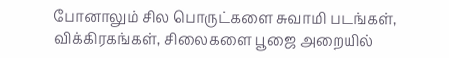போனாலும் சில பொருட்களை சுவாமி படங்கள், விக்கிரகங்கள், சிலைகளை பூஜை அறையில்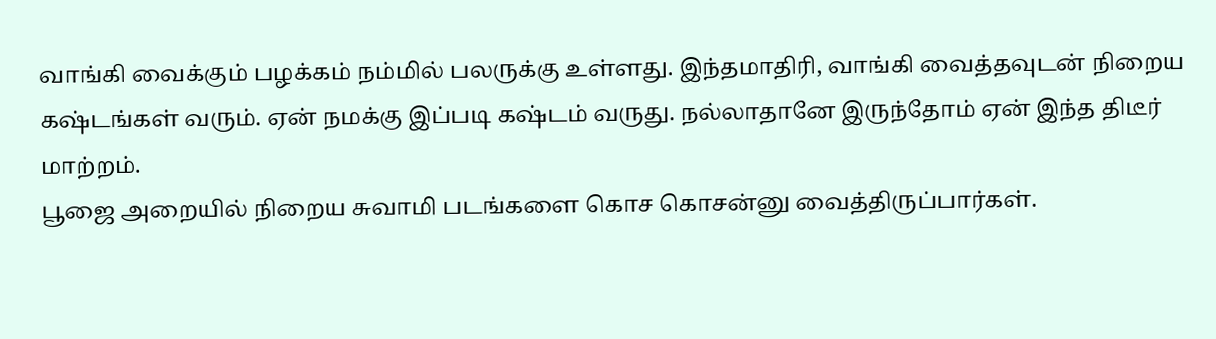வாங்கி வைக்கும் பழக்கம் நம்மில் பலருக்கு உள்ளது. இந்தமாதிரி, வாங்கி வைத்தவுடன் நிறைய கஷ்டங்கள் வரும். ஏன் நமக்கு இப்படி கஷ்டம் வருது. நல்லாதானே இருந்தோம் ஏன் இந்த திடீர் மாற்றம்.
பூஜை அறையில் நிறைய சுவாமி படங்களை கொச கொசன்னு வைத்திருப்பார்கள்.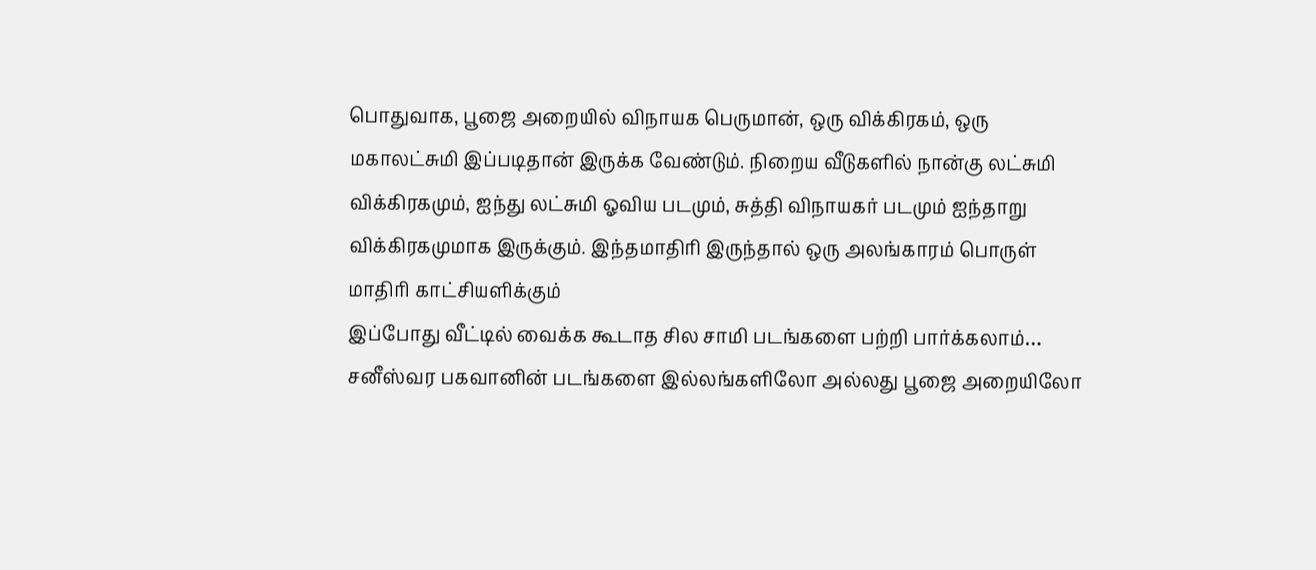பொதுவாக, பூஜை அறையில் விநாயக பெருமான், ஒரு விக்கிரகம், ஒரு மகாலட்சுமி இப்படிதான் இருக்க வேண்டும். நிறைய வீடுகளில் நான்கு லட்சுமி விக்கிரகமும், ஐந்து லட்சுமி ஓவிய படமும், சுத்தி விநாயகர் படமும் ஐந்தாறு விக்கிரகமுமாக இருக்கும். இந்தமாதிரி இருந்தால் ஒரு அலங்காரம் பொருள் மாதிரி காட்சியளிக்கும்
இப்போது வீட்டில் வைக்க கூடாத சில சாமி படங்களை பற்றி பார்க்கலாம்…
சனீஸ்வர பகவானின் படங்களை இல்லங்களிலோ அல்லது பூஜை அறையிலோ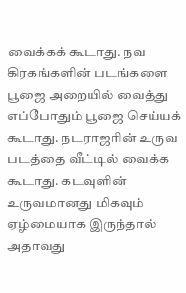வைக்கக் கூடாது. நவ கிரகங்களின் படங்களை பூஜை அறையில் வைத்து எப்போதும் பூஜை செய்யக் கூடாது. நடராஜரின் உருவ படத்தை வீட்டில் வைக்க கூடாது. கடவுளின் உருவமானது மிகவும் ஏழ்மையாக இருந்தால் அதாவது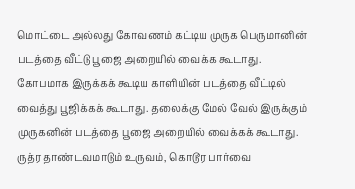மொட்டை அல்லது கோவணம் கட்டிய முருக பெருமானின் படத்தை வீட்டு பூஜை அறையில் வைக்க கூடாது.
கோபமாக இருக்கக் கூடிய காளியின் படத்தை வீட்டில் வைத்து பூஜிக்கக் கூடாது. தலைக்கு மேல் வேல் இருக்கும் முருகனின் படத்தை பூஜை அறையில் வைக்கக் கூடாது. ருத்ர தாண்டவமாடும் உருவம், கொடூர பார்வை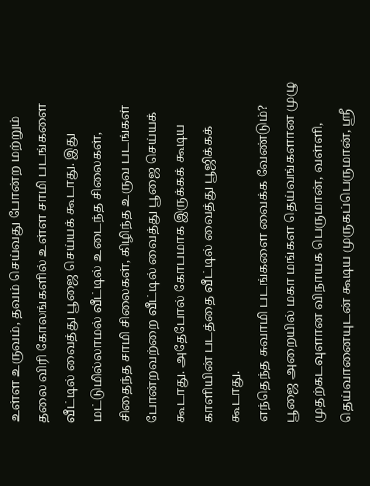உள்ள உருவம், தவம் செய்வது போன்ற மற்றும் தலை விரி கோலங்களில் உள்ள சாமி படங்களை வீட்டில் வைத்து பூஜை செய்யக் கூடாது. இது மட்டுமில்லாமல் வீட்டில் உடைந்த சிலைகள், சிதைந்த சாமி சிலைகள், கிழிந்த உருவ படங்கள் போன்றவற்றை வீட்டில் வைத்து பூஜை செய்யக் கூடாது. அதேபோல் கோபமாக இருக்கக் கூடிய காளியின் படத்தை வீட்டில் வைத்து பூஜிக்கக் கூடாது.
எந்தெந்த சுவாமி படங்களை வைக்க வேண்டும்?
பூஜை அறையில் மகா மங்கள தெய்வங்களான முழு முதற்கடவுளான விநாயக பெருமான், வள்ளி, தெய்வானையுடன் கூடிய முருகப்பெருமான், ஸ்ரீ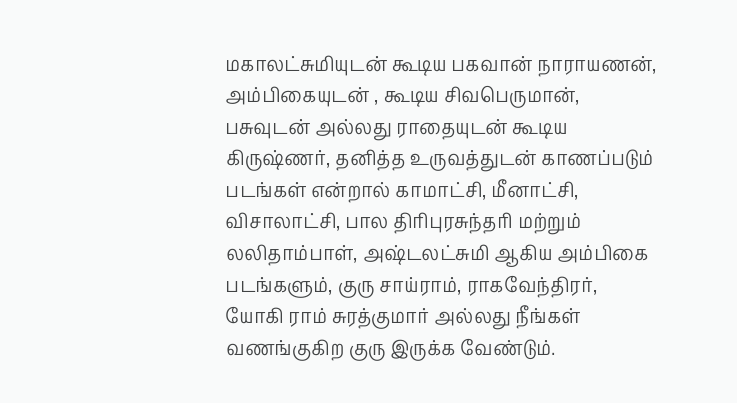மகாலட்சுமியுடன் கூடிய பகவான் நாராயணன், அம்பிகையுடன் , கூடிய சிவபெருமான், பசுவுடன் அல்லது ராதையுடன் கூடிய கிருஷ்ணர், தனித்த உருவத்துடன் காணப்படும் படங்கள் என்றால் காமாட்சி, மீனாட்சி, விசாலாட்சி, பால திரிபுரசுந்தரி மற்றும் லலிதாம்பாள், அஷ்டலட்சுமி ஆகிய அம்பிகை படங்களும், குரு சாய்ராம், ராகவேந்திரர், யோகி ராம் சுரத்குமார் அல்லது நீங்கள் வணங்குகிற குரு இருக்க வேண்டும்.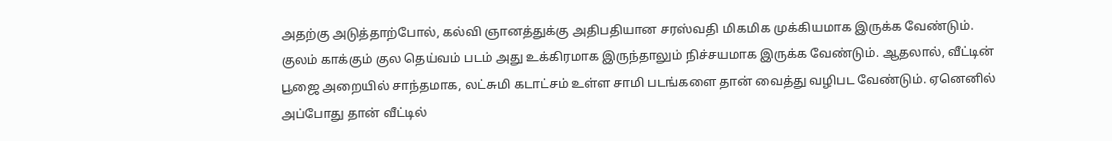அதற்கு அடுத்தாற்போல், கல்வி ஞானத்துக்கு அதிபதியான சரஸ்வதி மிகமிக முக்கியமாக இருக்க வேண்டும். குலம் காக்கும் குல தெய்வம் படம் அது உக்கிரமாக இருந்தாலும் நிச்சயமாக இருக்க வேண்டும். ஆதலால், வீட்டின் பூஜை அறையில் சாந்தமாக, லட்சுமி கடாட்சம் உள்ள சாமி படங்களை தான் வைத்து வழிபட வேண்டும். ஏனெனில் அப்போது தான் வீட்டில்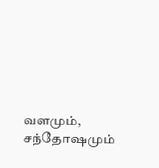வளமும், சந்தோஷமும்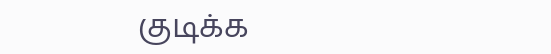குடிக்க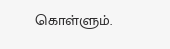கொள்ளும்.